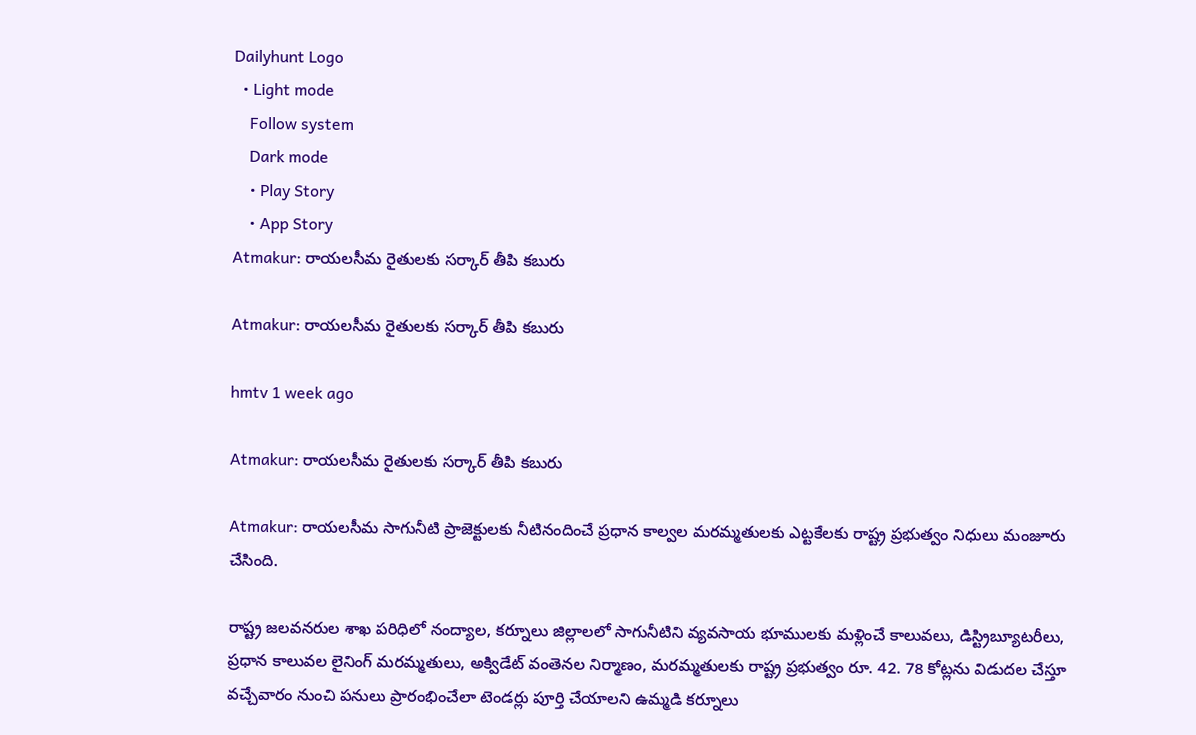Dailyhunt Logo
  • Light mode
    Follow system
    Dark mode
    • Play Story
    • App Story
Atmakur: రాయలసీమ రైతులకు సర్కార్ తీపి కబురు

Atmakur: రాయలసీమ రైతులకు సర్కార్ తీపి కబురు

hmtv 1 week ago

Atmakur: రాయలసీమ రైతులకు సర్కార్ తీపి కబురు

Atmakur: రాయలసీమ సాగునీటి ప్రాజెక్టులకు నీటినందించే ప్రధాన కాల్వల మరమ్మతులకు ఎట్టకేలకు రాష్ట్ర ప్రభుత్వం నిధులు మంజూరు చేసింది.

రాష్ట్ర జలవనరుల శాఖ పరిధిలో నంద్యాల, కర్నూలు జిల్లాలలో సాగునీటిని వ్యవసాయ భూములకు మళ్లించే కాలువలు, డిస్ట్రిబ్యూటరీలు, ప్రధాన కాలువల లైనింగ్ మరమ్మతులు, అక్విడేట్ వంతెనల నిర్మాణం, మరమ్మతులకు రాష్ట్ర ప్రభుత్వం రూ. 42. 78 కోట్లను విడుదల చేస్తూ వచ్చేవారం నుంచి పనులు ప్రారంభించేలా టెండర్లు పూర్తి చేయాలని ఉమ్మడి కర్నూలు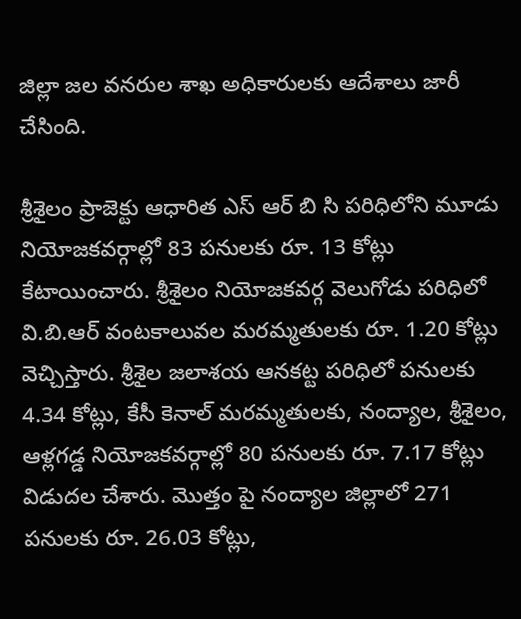జిల్లా జల వనరుల శాఖ అధికారులకు ఆదేశాలు జారీ చేసింది.

శ్రీశైలం ప్రాజెక్టు ఆధారిత ఎస్ ఆర్ బి సి పరిధిలోని మూడు నియోజకవర్గాల్లో 83 పనులకు రూ. 13 కోట్లు కేటాయించారు. శ్రీశైలం నియోజకవర్గ వెలుగోడు పరిధిలో వి.బి.ఆర్ వంటకాలువల మరమ్మతులకు రూ. 1.20 కోట్లు వెచ్చిస్తారు. శ్రీశైల జలాశయ ఆనకట్ట పరిధిలో పనులకు 4.34 కోట్లు, కేసీ కెనాల్ మరమ్మతులకు, నంద్యాల, శ్రీశైలం, ఆళ్లగడ్డ నియోజకవర్గాల్లో 80 పనులకు రూ. 7.17 కోట్లు విడుదల చేశారు. మొత్తం పై నంద్యాల జిల్లాలో 271 పనులకు రూ. 26.03 కోట్లు,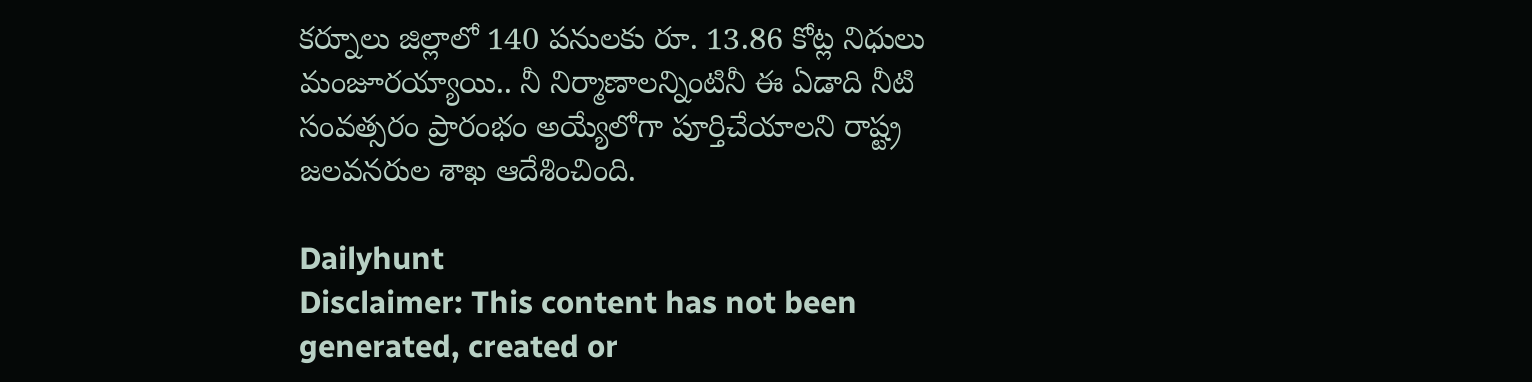కర్నూలు జిల్లాలో 140 పనులకు రూ. 13.86 కోట్ల నిధులు మంజూరయ్యాయి.. నీ నిర్మాణాలన్నింటినీ ఈ ఏడాది నీటి సంవత్సరం ప్రారంభం అయ్యేలోగా పూర్తిచేయాలని రాష్ట్ర జలవనరుల శాఖ ఆదేశించింది.

Dailyhunt
Disclaimer: This content has not been generated, created or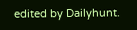edited by Dailyhunt.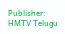Publisher: HMTV Telugu